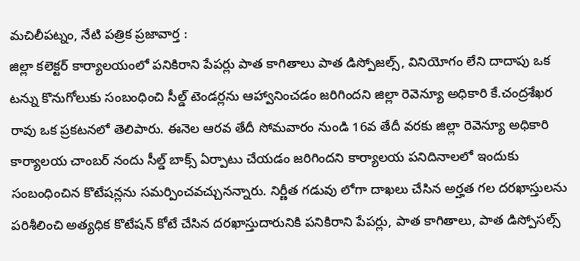మచిలీపట్నం, నేటి పత్రిక ప్రజావార్త :
జిల్లా కలెక్టర్ కార్యాలయంలో పనికిరాని పేపర్లు పాత కాగితాలు పాత డిస్పోజల్స్, వినియోగం లేని దాదాపు ఒక టన్ను కొనుగోలుకు సంబంధించి సీల్డ్ టెండర్లను ఆహ్వానించడం జరిగిందని జిల్లా రెవెన్యూ అధికారి కే.చంద్రశేఖర రావు ఒక ప్రకటనలో తెలిపారు. ఈనెల ఆరవ తేదీ సోమవారం నుండి 16వ తేదీ వరకు జిల్లా రెవెన్యూ అధికారి కార్యాలయ చాంబర్ నందు సీల్డ్ బాక్స్ ఏర్పాటు చేయడం జరిగిందని కార్యాలయ పనిదినాలలో ఇందుకు సంబంధించిన కొటేషన్లను సమర్పించవచ్చునన్నారు. నిర్ణీత గడువు లోగా దాఖలు చేసిన అర్హత గల దరఖాస్తులను పరిశీలించి అత్యధిక కొటేషన్ కోటే చేసిన దరఖాస్తుదారునికి పనికిరాని పేపర్లు, పాత కాగితాలు, పాత డిస్పోసల్స్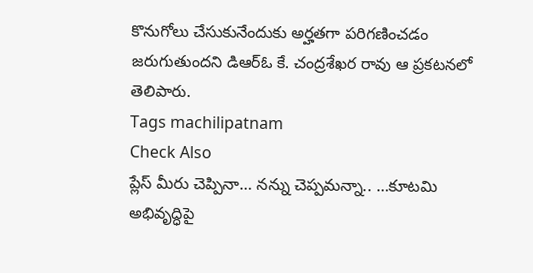కొనుగోలు చేసుకునేందుకు అర్హతగా పరిగణించడం జరుగుతుందని డిఆర్ఓ కే. చంద్రశేఖర రావు ఆ ప్రకటనలో తెలిపారు.
Tags machilipatnam
Check Also
ప్లేస్ మీరు చెప్పినా… నన్ను చెప్పమన్నా.. …కూటమి అభివృద్ధిపై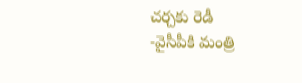చర్చకు రెడీ
-వైసీపీకి మంత్రి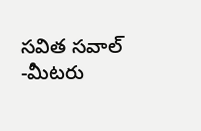సవిత సవాల్ -మీటరు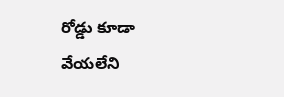రోడ్డు కూడా వేయలేని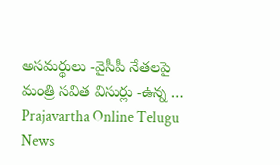అసమర్థులు -వైసీపీ నేతలపై మంత్రి సవిత విసుర్లు -ఉన్న …
Prajavartha Online Telugu News